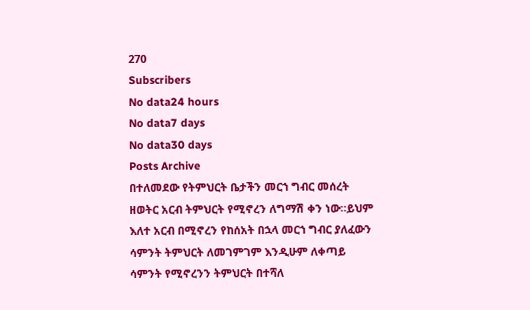270
Subscribers
No data24 hours
No data7 days
No data30 days
Posts Archive
በተለመደው የትምህርት ቤታችን መርኀ ግብር መሰረት ዘወትር አርብ ትምህርት የሚኖረን ለግማሽ ቀን ነው።ይህም እለተ አርብ በሚኖረን የከሰአት በኋላ መርኀ ግብር ያለፈውን ሳምንት ትምህርት ለመገምገም እንዲሁም ለቀጣይ ሳምንት የሚኖረንን ትምህርት በተሻለ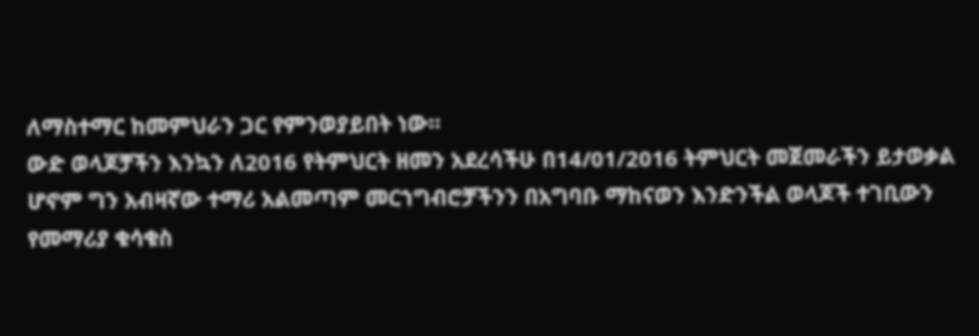ለማስተማር ከመምህራን ጋር የምንወያይበት ነው።
ውድ ወላጆቻችን እንኳን ለ2016 የትምህርት ዘመን አደረሳችሁ በ14/01/2016 ትምህርት መጀመራችን ይታወቃል ሆኖም ግን አብዛኛው ተማሪ አልመጣም መርኀግብሮቻችንን በአግባቡ ማከናወን እንድንችል ወላጆች ተገቢውን የመማሪያ ቁሳቁስ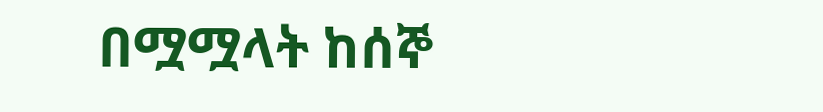በሟሟላት ከሰኞ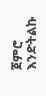ጀምሮ እንድትልኩ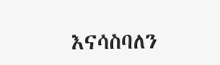እናሳስባለን